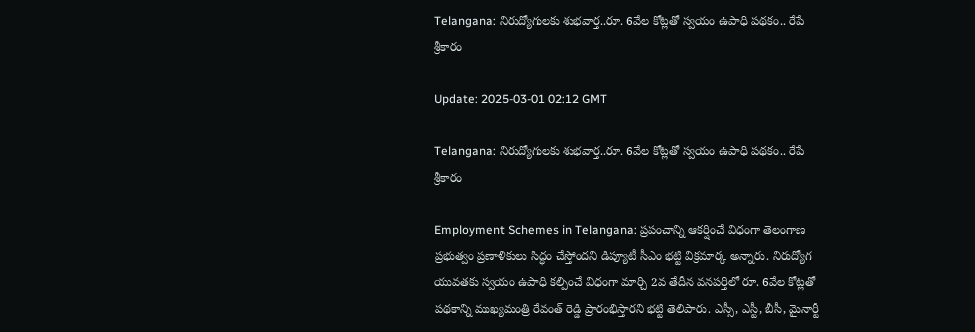Telangana: నిరుద్యోగులకు శుభవార్త..రూ. 6వేల కోట్లతో స్వయం ఉపాధి పథకం.. రేపే శ్రీకారం

Update: 2025-03-01 02:12 GMT

Telangana: నిరుద్యోగులకు శుభవార్త..రూ. 6వేల కోట్లతో స్వయం ఉపాధి పథకం.. రేపే శ్రీకారం

Employment Schemes in Telangana: ప్రపంచాన్ని ఆకర్షించే విధంగా తెలంగాణ ప్రభుత్వం ప్రణాళికులు సిద్ధం చేస్తోందని డిప్యూటీ సీఎం భట్టి విక్రమార్క అన్నారు. నిరుద్యోగ యువతకు స్వయం ఉపాధి కల్పించే విధంగా మార్చి 2వ తేదీన వనపర్తిలో రూ. 6వేల కోట్లతో పథకాన్ని ముఖ్యమంత్రి రేవంత్ రెడ్డి ప్రారంభిస్తారని భట్టి తెలిపారు. ఎస్సీ, ఎస్టీ, బీసీ, మైనార్టీ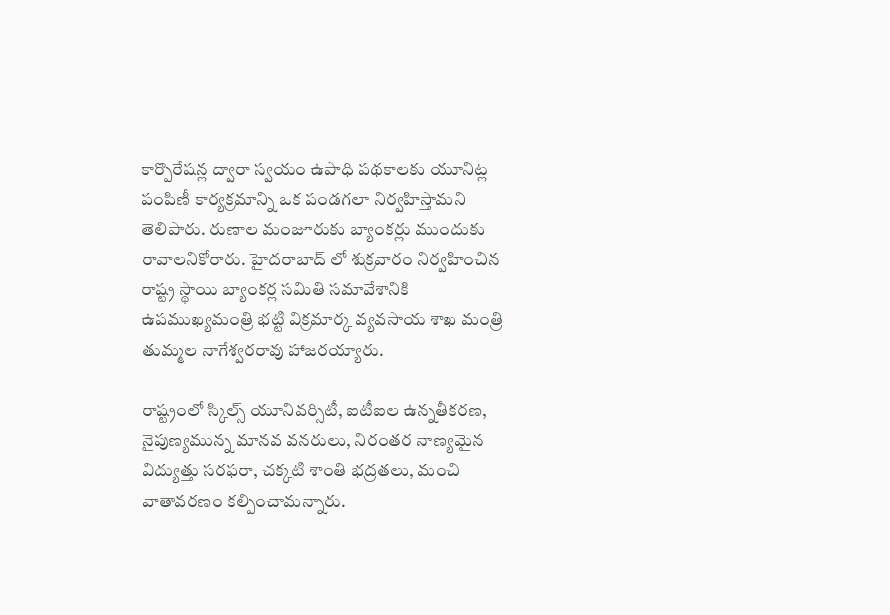కార్పొరేషన్ల ద్వారా స్వయం ఉపాధి పథకాలకు యూనిట్ల పంపిణీ కార్యక్రమాన్ని ఒక పండగలా నిర్వహిస్తామని తెలిపారు. రుణాల మంజూరుకు బ్యాంకర్లు ముందుకు రావాలనికోరారు. హైదరాబాద్ లో శుక్రవారం నిర్వహించిన రాష్ట్ర స్థాయి బ్యాంకర్ల సమితి సమావేశానికి ఉపముఖ్యమంత్రి భట్టి విక్రమార్క వ్యవసాయ శాఖ మంత్రి తుమ్మల నాగేశ్వరరావు హాజరయ్యారు.

రాష్ట్రంలో స్కిల్స్ యూనివర్సిటీ, ఐటీఐల ఉన్నతీకరణ, నైపుణ్యమున్న మానవ వనరులు, నిరంతర నాణ్యమైన విద్యుత్తు సరఫరా, చక్కటి శాంతి భద్రతలు, మంచి వాతావరణం కల్పించామన్నారు.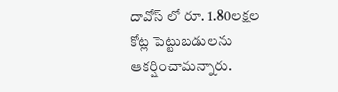దావోస్ లో రూ. 1.80లక్షల కోట్ల పెట్టుబడులను ఆకర్షించామన్నారు.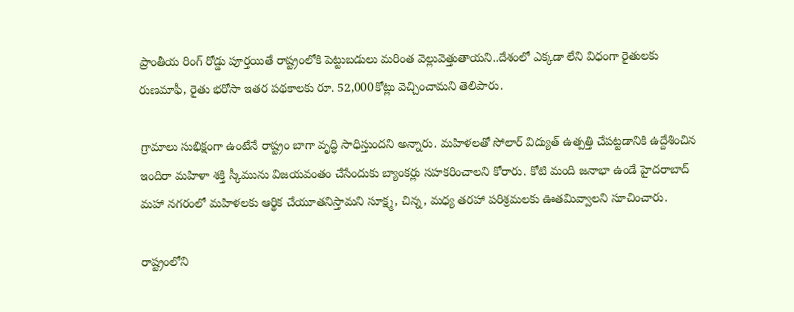ప్రాంతీయ రింగ్ రోడ్డు పూర్తయితే రాష్ట్రంలోకి పెట్టుబడులు మరింత వెల్లువెత్తుతాయని..దేశంలో ఎక్కడా లేని విధంగా రైతులకు రుణమాఫీ, రైతు భరోసా ఇతర పథకాలకు రూ. 52,000కోట్లు వెచ్చించామని తెలిపారు.

గ్రామాలు సుభిక్షంగా ఉంటేనే రాష్ట్రం బాగా వృద్ధి సాధిస్తుందని అన్నారు. మహిళలతో సోలార్ విద్యుత్ ఉత్పత్తి చేపట్టడానికి ఉద్దేశించిన ఇందిరా మహిళా శక్తి స్కీమును విజయవంతం చేసేందుకు బ్యాంకర్లు సహకరించాలని కోరారు. కోటి మంది జనాభా ఉండే హైదరాబాద్ మహా నగరంలో మహిళలకు ఆర్థిక చేయూతనిస్తామని సూక్ష్మ, చిన్న, మధ్య తరహా పరిశ్రమలకు ఊతమివ్వాలని సూచించారు.

రాష్ట్రంలోని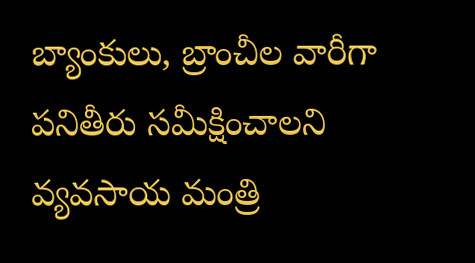బ్యాంకులు, బ్రాంచీల వారీగా పనితీరు సమీక్షించాలని వ్యవసాయ మంత్రి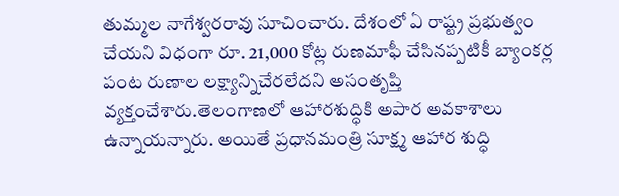తుమ్మల నాగేశ్వరరావు సూచించారు. దేశంలో ఏ రాష్ట్ర ప్రభుత్వం చేయని విధంగా రూ. 21,000 కోట్ల రుణమాఫీ చేసినప్పటికీ బ్యాంకర్ల పంట రుణాల లక్ష్యాన్నిచేరలేదని అసంతృప్తి వ్యక్తంచేశారు.తెలంగాణలో ఆహారశుద్ధికి అపార అవకాశాలు ఉన్నాయన్నారు. అయితే ప్రధానమంత్రి సూక్ష్మ ఆహార శుద్ధి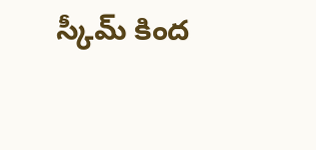స్కీమ్ కింద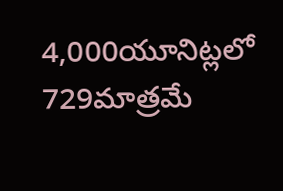4,000యూనిట్లలో 729మాత్రమే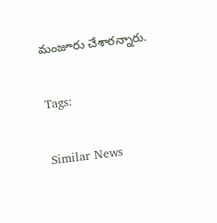మంజూరు చేశారన్నారు.

Tags:

Similar News